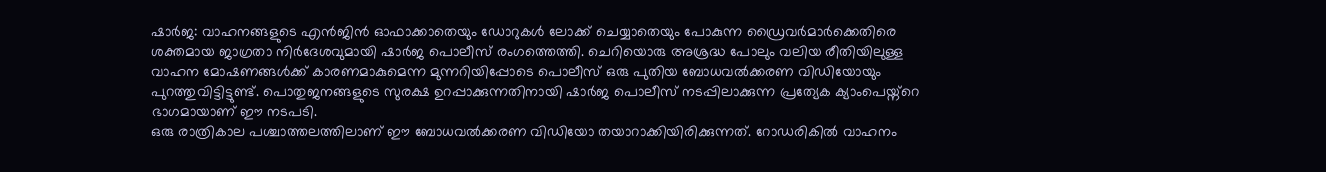ഷാർജ: വാഹനങ്ങളുടെ എൻജിൻ ഓഫാക്കാതെയും ഡോറുകൾ ലോക്ക് ചെയ്യാതെയും പോകുന്ന ഡ്രൈവർമാർക്കെതിരെ ശക്തമായ ജാഗ്രതാ നിർദേശവുമായി ഷാർജ പൊലീസ് രംഗത്തെത്തി. ചെറിയൊരു അശ്രദ്ധ പോലും വലിയ രീതിയിലുള്ള വാഹന മോഷണങ്ങൾക്ക് കാരണമാകുമെന്ന മുന്നറിയിപ്പോടെ പൊലീസ് ഒരു പുതിയ ബോധവൽക്കരണ വിഡിയോയും പുറത്തുവിട്ടിട്ടുണ്ട്. പൊതുജനങ്ങളുടെ സുരക്ഷ ഉറപ്പാക്കുന്നതിനായി ഷാർജ പൊലീസ് നടപ്പിലാക്കുന്ന പ്രത്യേക ക്യാംപെയ്ന്റെ ഭാഗമായാണ് ഈ നടപടി.
ഒരു രാത്രികാല പശ്ചാത്തലത്തിലാണ് ഈ ബോധവൽക്കരണ വിഡിയോ തയാറാക്കിയിരിക്കുന്നത്. റോഡരികിൽ വാഹനം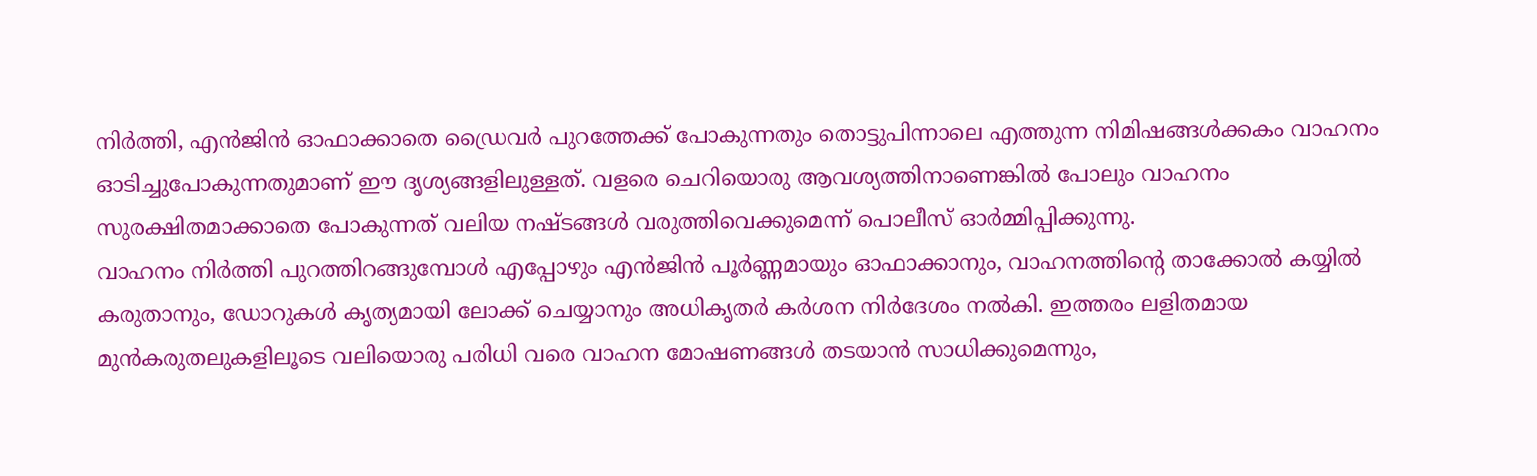നിർത്തി, എൻജിൻ ഓഫാക്കാതെ ഡ്രൈവർ പുറത്തേക്ക് പോകുന്നതും തൊട്ടുപിന്നാലെ എത്തുന്ന നിമിഷങ്ങൾക്കകം വാഹനം ഓടിച്ചുപോകുന്നതുമാണ് ഈ ദൃശ്യങ്ങളിലുള്ളത്. വളരെ ചെറിയൊരു ആവശ്യത്തിനാണെങ്കിൽ പോലും വാഹനം സുരക്ഷിതമാക്കാതെ പോകുന്നത് വലിയ നഷ്ടങ്ങൾ വരുത്തിവെക്കുമെന്ന് പൊലീസ് ഓർമ്മിപ്പിക്കുന്നു.
വാഹനം നിർത്തി പുറത്തിറങ്ങുമ്പോൾ എപ്പോഴും എൻജിൻ പൂർണ്ണമായും ഓഫാക്കാനും, വാഹനത്തിന്റെ താക്കോൽ കയ്യിൽ കരുതാനും, ഡോറുകൾ കൃത്യമായി ലോക്ക് ചെയ്യാനും അധികൃതർ കർശന നിർദേശം നൽകി. ഇത്തരം ലളിതമായ മുൻകരുതലുകളിലൂടെ വലിയൊരു പരിധി വരെ വാഹന മോഷണങ്ങൾ തടയാൻ സാധിക്കുമെന്നും,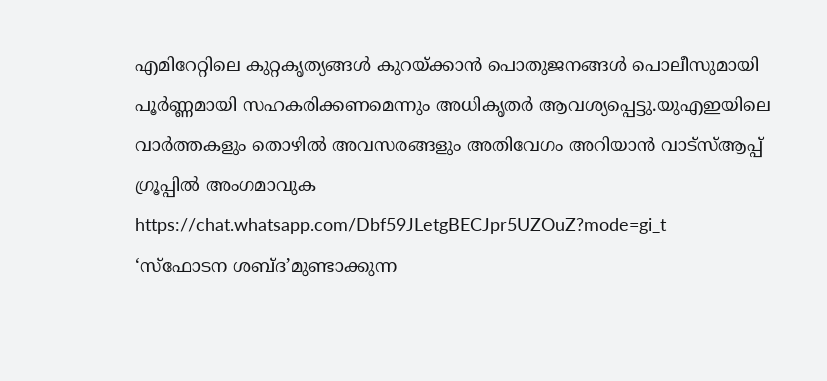എമിറേറ്റിലെ കുറ്റകൃത്യങ്ങൾ കുറയ്ക്കാൻ പൊതുജനങ്ങൾ പൊലീസുമായി പൂർണ്ണമായി സഹകരിക്കണമെന്നും അധികൃതർ ആവശ്യപ്പെട്ടു.യുഎഇയിലെ വാർത്തകളും തൊഴിൽ അവസരങ്ങളും അതിവേഗം അറിയാൻ വാട്സ്ആപ്പ് ഗ്രൂപ്പിൽ അംഗമാവുക https://chat.whatsapp.com/Dbf59JLetgBECJpr5UZOuZ?mode=gi_t
‘സ്ഫോടന ശബ്ദ’മുണ്ടാക്കുന്ന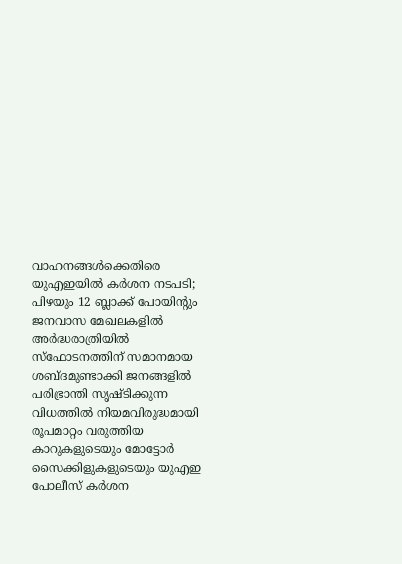വാഹനങ്ങൾക്കെതിരെ യുഎഇയിൽ കർശന നടപടി; പിഴയും 12 ബ്ലാക്ക് പോയിന്റും
ജനവാസ മേഖലകളിൽ അർദ്ധരാത്രിയിൽ സ്ഫോടനത്തിന് സമാനമായ ശബ്ദമുണ്ടാക്കി ജനങ്ങളിൽ പരിഭ്രാന്തി സൃഷ്ടിക്കുന്ന വിധത്തിൽ നിയമവിരുദ്ധമായി രൂപമാറ്റം വരുത്തിയ കാറുകളുടെയും മോട്ടോർ സൈക്കിളുകളുടെയും യുഎഇ പോലീസ് കർശന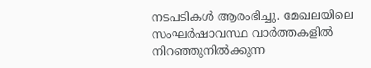നടപടികൾ ആരംഭിച്ചു. മേഖലയിലെ സംഘർഷാവസ്ഥ വാർത്തകളിൽ നിറഞ്ഞുനിൽക്കുന്ന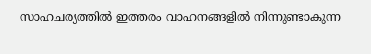സാഹചര്യത്തിൽ ഇത്തരം വാഹനങ്ങളിൽ നിന്നുണ്ടാകുന്ന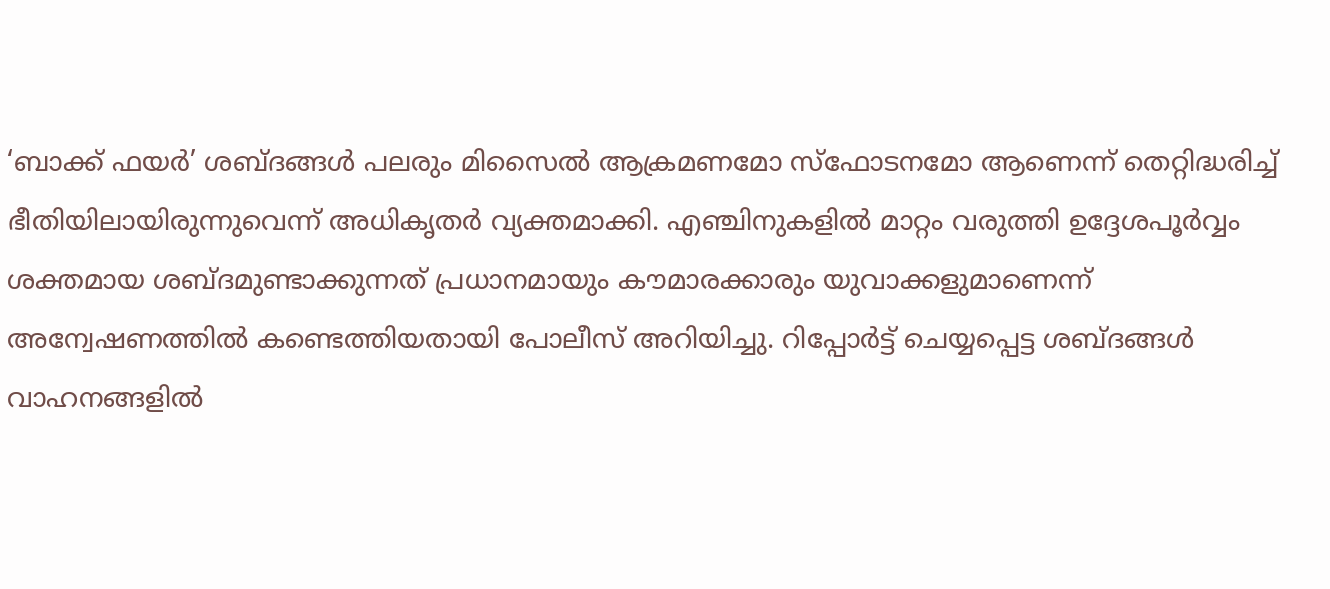‘ബാക്ക് ഫയർ’ ശബ്ദങ്ങൾ പലരും മിസൈൽ ആക്രമണമോ സ്ഫോടനമോ ആണെന്ന് തെറ്റിദ്ധരിച്ച് ഭീതിയിലായിരുന്നുവെന്ന് അധികൃതർ വ്യക്തമാക്കി. എഞ്ചിനുകളിൽ മാറ്റം വരുത്തി ഉദ്ദേശപൂർവ്വം ശക്തമായ ശബ്ദമുണ്ടാക്കുന്നത് പ്രധാനമായും കൗമാരക്കാരും യുവാക്കളുമാണെന്ന് അന്വേഷണത്തിൽ കണ്ടെത്തിയതായി പോലീസ് അറിയിച്ചു. റിപ്പോർട്ട് ചെയ്യപ്പെട്ട ശബ്ദങ്ങൾ വാഹനങ്ങളിൽ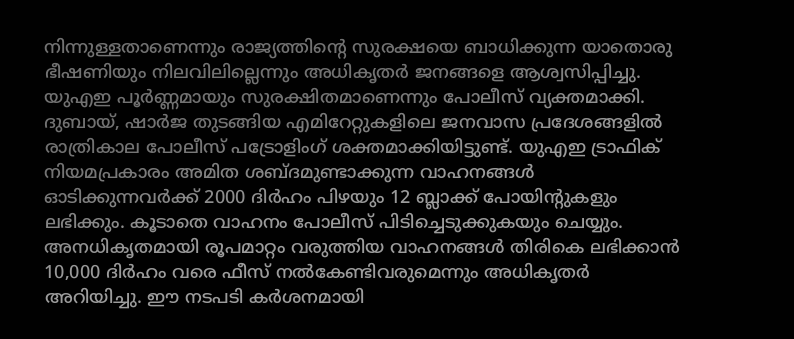നിന്നുള്ളതാണെന്നും രാജ്യത്തിന്റെ സുരക്ഷയെ ബാധിക്കുന്ന യാതൊരു ഭീഷണിയും നിലവിലില്ലെന്നും അധികൃതർ ജനങ്ങളെ ആശ്വസിപ്പിച്ചു. യുഎഇ പൂർണ്ണമായും സുരക്ഷിതമാണെന്നും പോലീസ് വ്യക്തമാക്കി.
ദുബായ്, ഷാർജ തുടങ്ങിയ എമിറേറ്റുകളിലെ ജനവാസ പ്രദേശങ്ങളിൽ രാത്രികാല പോലീസ് പട്രോളിംഗ് ശക്തമാക്കിയിട്ടുണ്ട്. യുഎഇ ട്രാഫിക് നിയമപ്രകാരം അമിത ശബ്ദമുണ്ടാക്കുന്ന വാഹനങ്ങൾ ഓടിക്കുന്നവർക്ക് 2000 ദിർഹം പിഴയും 12 ബ്ലാക്ക് പോയിന്റുകളും ലഭിക്കും. കൂടാതെ വാഹനം പോലീസ് പിടിച്ചെടുക്കുകയും ചെയ്യും. അനധികൃതമായി രൂപമാറ്റം വരുത്തിയ വാഹനങ്ങൾ തിരികെ ലഭിക്കാൻ 10,000 ദിർഹം വരെ ഫീസ് നൽകേണ്ടിവരുമെന്നും അധികൃതർ അറിയിച്ചു. ഈ നടപടി കർശനമായി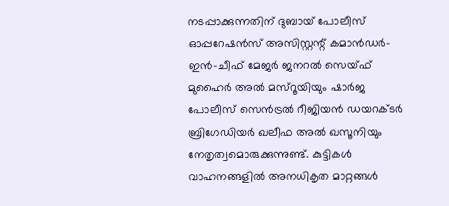നടപ്പാക്കുന്നതിന് ദുബായ് പോലീസ് ഓപ്പറേഷൻസ് അസിസ്റ്റന്റ് കമാൻഡർ-ഇൻ-ചീഫ് മേജർ ജനറൽ സെയ്ഫ് മുഹൈർ അൽ മസ്റൂയിയും ഷാർജ പോലീസ് സെൻട്രൽ റീജിയൻ ഡയറക്ടർ ബ്രിഗേഡിയർ ഖലീഫ അൽ ഖസൂനിയും നേതൃത്വമൊരുക്കുന്നുണ്ട്. കുട്ടികൾ വാഹനങ്ങളിൽ അനധികൃത മാറ്റങ്ങൾ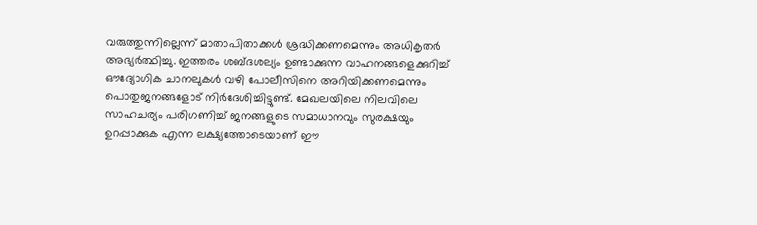വരുത്തുന്നില്ലെന്ന് മാതാപിതാക്കൾ ശ്രദ്ധിക്കണമെന്നും അധികൃതർ അഭ്യർത്ഥിച്ചു. ഇത്തരം ശബ്ദശല്യം ഉണ്ടാക്കുന്ന വാഹനങ്ങളെക്കുറിച്ച് ഔദ്യോഗിക ചാനലുകൾ വഴി പോലീസിനെ അറിയിക്കണമെന്നും പൊതുജനങ്ങളോട് നിർദേശിച്ചിട്ടുണ്ട്. മേഖലയിലെ നിലവിലെ സാഹചര്യം പരിഗണിച്ച് ജനങ്ങളുടെ സമാധാനവും സുരക്ഷയും ഉറപ്പാക്കുക എന്ന ലക്ഷ്യത്തോടെയാണ് ഈ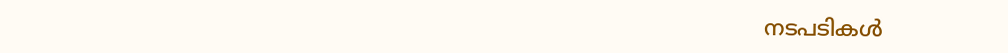നടപടികൾ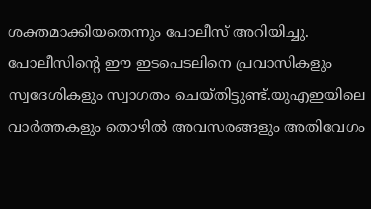ശക്തമാക്കിയതെന്നും പോലീസ് അറിയിച്ചു. പോലീസിന്റെ ഈ ഇടപെടലിനെ പ്രവാസികളും സ്വദേശികളും സ്വാഗതം ചെയ്തിട്ടുണ്ട്.യുഎഇയിലെ വാർത്തകളും തൊഴിൽ അവസരങ്ങളും അതിവേഗം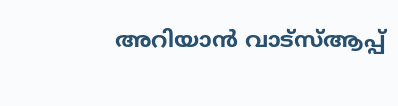അറിയാൻ വാട്സ്ആപ്പ്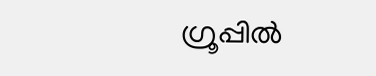ഗ്രൂപ്പിൽ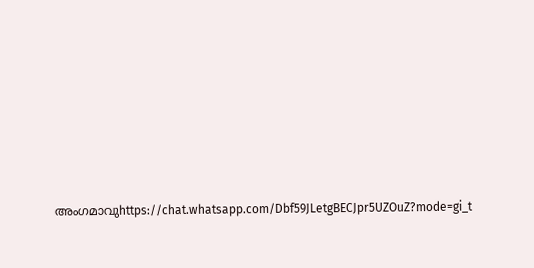അംഗമാവുhttps://chat.whatsapp.com/Dbf59JLetgBECJpr5UZOuZ?mode=gi_t